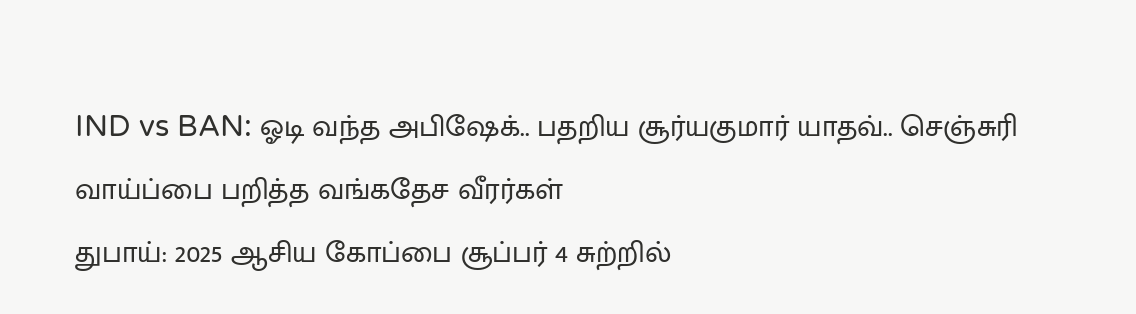IND vs BAN: ஓடி வந்த அபிஷேக்.. பதறிய சூர்யகுமார் யாதவ்.. செஞ்சுரி வாய்ப்பை பறித்த வங்கதேச வீரர்கள்
துபாய்: 2025 ஆசிய கோப்பை சூப்பர் 4 சுற்றில்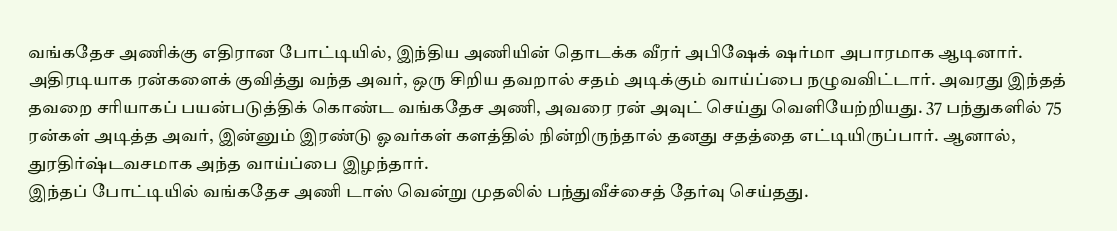வங்கதேச அணிக்கு எதிரான போட்டியில், இந்திய அணியின் தொடக்க வீரர் அபிஷேக் ஷர்மா அபாரமாக ஆடினார். அதிரடியாக ரன்களைக் குவித்து வந்த அவர், ஒரு சிறிய தவறால் சதம் அடிக்கும் வாய்ப்பை நழுவவிட்டார். அவரது இந்தத் தவறை சரியாகப் பயன்படுத்திக் கொண்ட வங்கதேச அணி, அவரை ரன் அவுட் செய்து வெளியேற்றியது. 37 பந்துகளில் 75 ரன்கள் அடித்த அவர், இன்னும் இரண்டு ஓவர்கள் களத்தில் நின்றிருந்தால் தனது சதத்தை எட்டியிருப்பார். ஆனால், துரதிர்ஷ்டவசமாக அந்த வாய்ப்பை இழந்தார்.
இந்தப் போட்டியில் வங்கதேச அணி டாஸ் வென்று முதலில் பந்துவீச்சைத் தேர்வு செய்தது.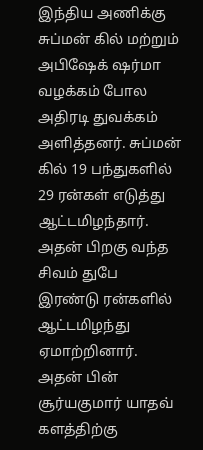இந்திய அணிக்கு சுப்மன் கில் மற்றும் அபிஷேக் ஷர்மா வழக்கம் போல அதிரடி துவக்கம் அளித்தனர். சுப்மன் கில் 19 பந்துகளில் 29 ரன்கள் எடுத்து ஆட்டமிழந்தார். அதன் பிறகு வந்த சிவம் துபே இரண்டு ரன்களில் ஆட்டமிழந்து ஏமாற்றினார். அதன் பின் சூர்யகுமார் யாதவ் களத்திற்கு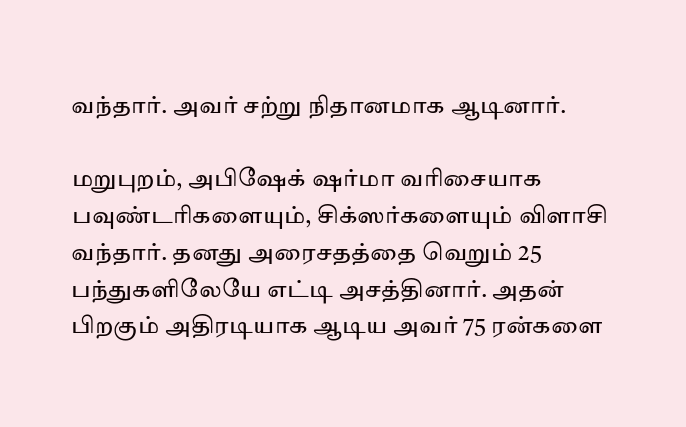வந்தார். அவர் சற்று நிதானமாக ஆடினார்.

மறுபுறம், அபிஷேக் ஷர்மா வரிசையாக பவுண்டரிகளையும், சிக்ஸர்களையும் விளாசி வந்தார். தனது அரைசதத்தை வெறும் 25 பந்துகளிலேயே எட்டி அசத்தினார். அதன் பிறகும் அதிரடியாக ஆடிய அவர் 75 ரன்களை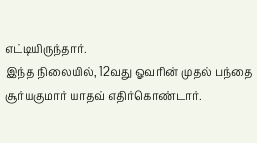எட்டியிருந்தார்.
இந்த நிலையில், 12வது ஓவரின் முதல் பந்தை சூர்யகுமார் யாதவ் எதிர்கொண்டார்.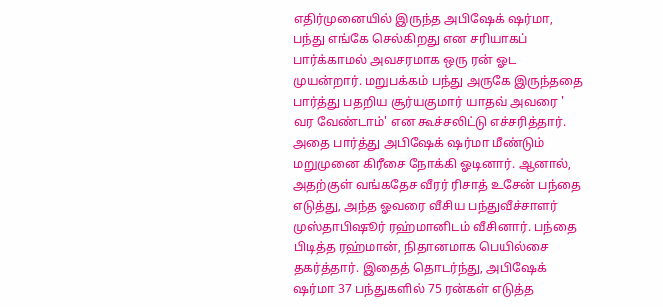எதிர்முனையில் இருந்த அபிஷேக் ஷர்மா, பந்து எங்கே செல்கிறது என சரியாகப் பார்க்காமல் அவசரமாக ஒரு ரன் ஓட முயன்றார். மறுபக்கம் பந்து அருகே இருந்ததை பார்த்து பதறிய சூர்யகுமார் யாதவ் அவரை ' வர வேண்டாம்' என கூச்சலிட்டு எச்சரித்தார்.
அதை பார்த்து அபிஷேக் ஷர்மா மீண்டும் மறுமுனை கிரீசை நோக்கி ஓடினார். ஆனால், அதற்குள் வங்கதேச வீரர் ரிசாத் உசேன் பந்தை எடுத்து, அந்த ஓவரை வீசிய பந்துவீச்சாளர் முஸ்தாபிஷூர் ரஹ்மானிடம் வீசினார். பந்தை பிடித்த ரஹ்மான், நிதானமாக பெயில்சை தகர்த்தார். இதைத் தொடர்ந்து, அபிஷேக் ஷர்மா 37 பந்துகளில் 75 ரன்கள் எடுத்த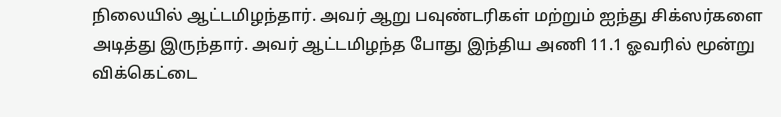நிலையில் ஆட்டமிழந்தார். அவர் ஆறு பவுண்டரிகள் மற்றும் ஐந்து சிக்ஸர்களை அடித்து இருந்தார். அவர் ஆட்டமிழந்த போது இந்திய அணி 11.1 ஓவரில் மூன்று விக்கெட்டை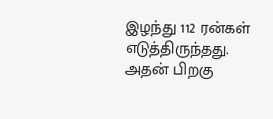இழந்து 112 ரன்கள் எடுத்திருந்தது.
அதன் பிறகு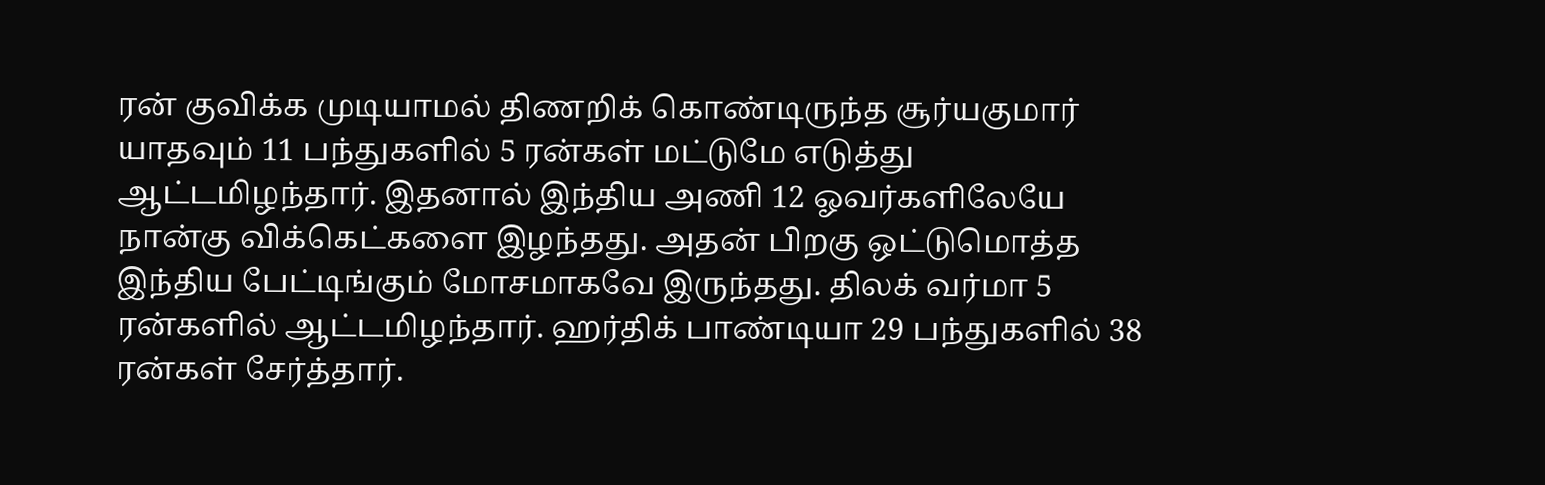ரன் குவிக்க முடியாமல் திணறிக் கொண்டிருந்த சூர்யகுமார் யாதவும் 11 பந்துகளில் 5 ரன்கள் மட்டுமே எடுத்து ஆட்டமிழந்தார். இதனால் இந்திய அணி 12 ஓவர்களிலேயே நான்கு விக்கெட்களை இழந்தது. அதன் பிறகு ஒட்டுமொத்த இந்திய பேட்டிங்கும் மோசமாகவே இருந்தது. திலக் வர்மா 5 ரன்களில் ஆட்டமிழந்தார். ஹர்திக் பாண்டியா 29 பந்துகளில் 38 ரன்கள் சேர்த்தார்.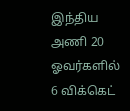இந்திய அணி 20 ஓவர்களில் 6 விக்கெட்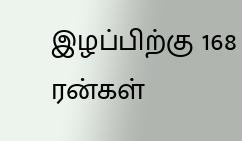இழப்பிற்கு 168 ரன்கள்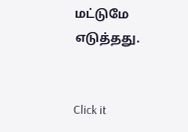மட்டுமே எடுத்தது.


Click it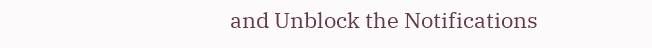and Unblock the Notifications